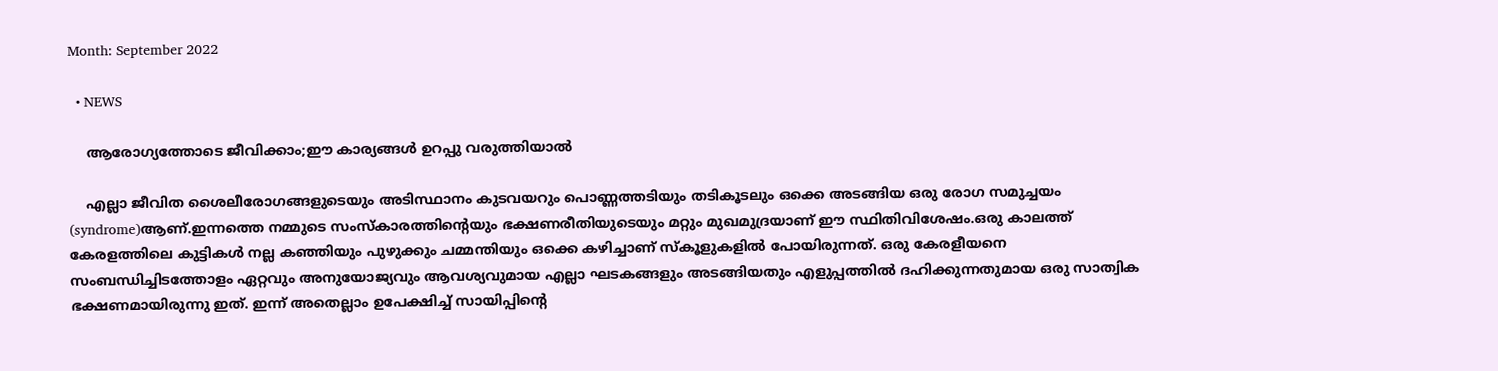Month: September 2022

  • NEWS

    ആരോഗ്യത്തോടെ ജീവിക്കാം;ഈ കാര്യങ്ങൾ ഉറപ്പു വരുത്തിയാൽ

    എല്ലാ ജീവിത ശൈലീരോഗങ്ങളുടെയും അടിസ്ഥാനം കുടവയറും പൊണ്ണത്തടിയും തടികൂടലും ഒക്കെ അടങ്ങിയ ഒരു രോഗ സമുച്ചയം (syndrome)ആണ്.ഇന്നത്തെ നമ്മുടെ സംസ്‌കാരത്തിന്റെയും ഭക്ഷണരീതിയുടെയും മറ്റും മുഖമുദ്രയാണ് ഈ സ്ഥിതിവിശേഷം.ഒരു കാലത്ത് കേരളത്തിലെ കുട്ടികള്‍ നല്ല കഞ്ഞിയും പുഴുക്കും ചമ്മന്തിയും ഒക്കെ കഴിച്ചാണ് സ്‌കൂളുകളില്‍ പോയിരുന്നത്. ഒരു കേരളീയനെ സംബന്ധിച്ചിടത്തോളം ഏറ്റവും അനുയോജ്യവും ആവശ്യവുമായ എല്ലാ ഘടകങ്ങളും അടങ്ങിയതും എളുപ്പത്തില്‍ ദഹിക്കുന്നതുമായ ഒരു സാത്വിക ഭക്ഷണമായിരുന്നു ഇത്. ഇന്ന് അതെല്ലാം ഉപേക്ഷിച്ച് സായിപ്പിന്റെ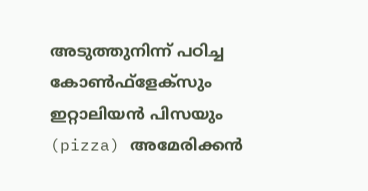അടുത്തുനിന്ന് പഠിച്ച കോണ്‍ഫ്‌ളേക്‌സും  ഇറ്റാലിയന്‍ പിസയും (pizza) അമേരിക്കന്‍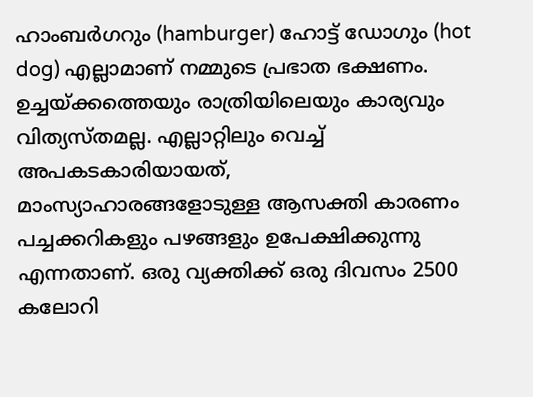ഹാംബര്‍ഗറും (hamburger) ഹോട്ട് ഡോഗും (hot dog) എല്ലാമാണ് നമ്മുടെ പ്രഭാത ഭക്ഷണം. ഉച്ചയ്ക്കത്തെയും രാത്രിയിലെയും കാര്യവും വിത്യസ്തമല്ല. എല്ലാറ്റിലും വെച്ച് അപകടകാരിയായത്, മാംസ്യാഹാരങ്ങളോടുള്ള ആസക്തി കാരണം പച്ചക്കറികളും പഴങ്ങളും ഉപേക്ഷിക്കുന്നു എന്നതാണ്. ഒരു വ്യക്തിക്ക് ഒരു ദിവസം 2500 കലോറി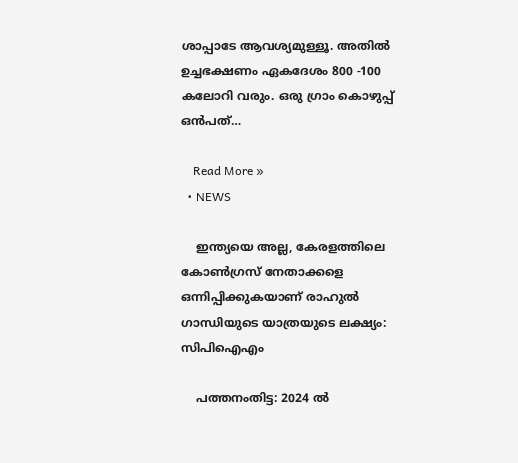ശാപ്പാടേ ആവശ്യമുള്ളൂ. അതില്‍ ഉച്ചഭക്ഷണം ഏകദേശം 800 -100 കലോറി വരും. ഒരു ഗ്രാം കൊഴുപ്പ് ഒന്‍പത്…

    Read More »
  • NEWS

    ഇന്ത്യയെ അല്ല, കേരളത്തിലെ കോൺഗ്രസ് നേതാക്കളെ ഒന്നിപ്പിക്കുകയാണ് രാഹുൽ ഗാന്ധിയുടെ യാത്രയുടെ ലക്ഷ്യം: സിപിഐഎം

    പത്തനംതിട്ട: 2024 ല്‍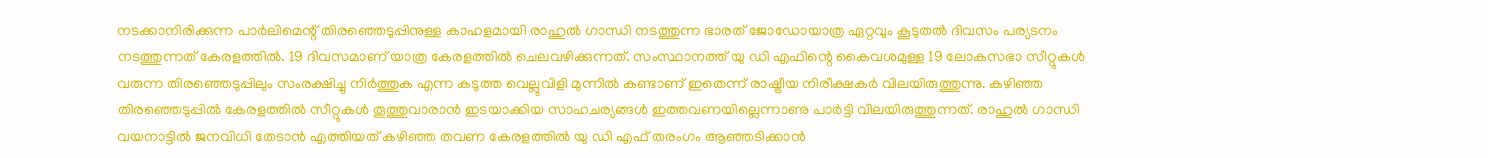നടക്കാനിരിക്കുന്ന പാര്‍ലിമെന്റ് തിരഞ്ഞെടുപ്പിനുള്ള കാഹളമായി രാഹുല്‍ ഗാന്ധി നടത്തുന്ന ഭാരത് ജോഡോയാത്ര ഏറ്റവും കൂടുതല്‍ ദിവസം പര്യടനം നടത്തുന്നത് കേരളത്തില്‍. 19 ദിവസമാണ് യാത്ര കേരളത്തില്‍ ചെലവഴിക്കുന്നത്. സംസ്ഥാനത്ത് യു ഡി എഫിന്റെ കൈവശമുള്ള 19 ലോകസഭാ സീറ്റുകള്‍ വരുന്ന തിരഞ്ഞെടുപ്പിലും സംരക്ഷിച്ചു നിര്‍ത്തുക എന്ന കടുത്ത വെല്ലുവിളി മുന്നില്‍ കണ്ടാണ് ഇതെന്ന് രാഷ്ട്രീയ നിരീക്ഷകര്‍ വിലയിരുത്തുന്നു. കഴിഞ്ഞ തിരഞ്ഞെടുപ്പില്‍ കേരളത്തില്‍ സീറ്റുകള്‍ തൂത്തുവാരാന്‍ ഇടയാക്കിയ സാഹചര്യങ്ങള്‍ ഇത്തവണയില്ലെന്നാണു പാര്‍ട്ടി വിലയിരുത്തുന്നത്. രാഹുല്‍ ഗാന്ധി വയനാട്ടില്‍ ജനവിധി തേടാന്‍ എത്തിയത് കഴിഞ്ഞ തവണ കേരളത്തില്‍ യു ഡി എഫ് തരംഗം ആഞ്ഞടിക്കാന്‍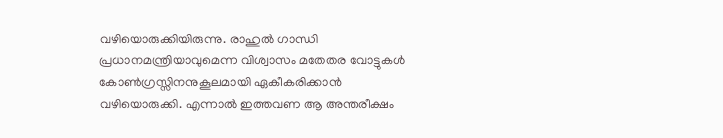വഴിയൊരുക്കിയിരുന്നു. രാഹുല്‍ ഗാന്ധി പ്രധാനമന്ത്രിയാവുമെന്ന വിശ്വാസം മതേതര വോട്ടുകള്‍ കോണ്‍ഗ്രസ്സിനനുകൂലമായി ഏകീകരിക്കാന്‍ വഴിയൊരുക്കി. എന്നാല്‍ ഇത്തവണ ആ അന്തരീക്ഷം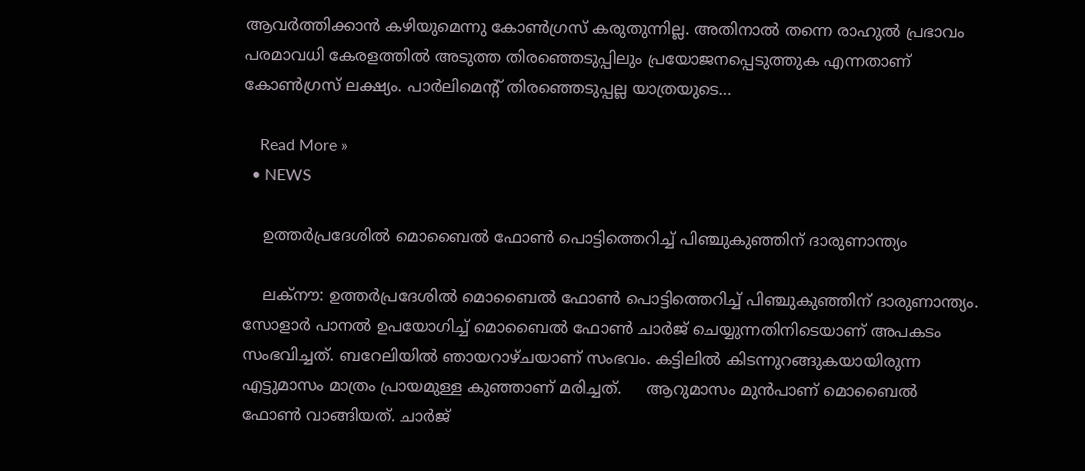ആവര്‍ത്തിക്കാന്‍ കഴിയുമെന്നു കോണ്‍ഗ്രസ് കരുതുന്നില്ല. അതിനാല്‍ തന്നെ രാഹുല്‍ പ്രഭാവം പരമാവധി കേരളത്തില്‍ അടുത്ത തിരഞ്ഞെടുപ്പിലും പ്രയോജനപ്പെടുത്തുക എന്നതാണ് കോണ്‍ഗ്രസ് ലക്ഷ്യം. പാര്‍ലിമെന്റ് തിരഞ്ഞെടുപ്പല്ല യാത്രയുടെ…

    Read More »
  • NEWS

    ഉത്തര്‍പ്രദേശില്‍ മൊബൈല്‍ ഫോണ്‍ പൊട്ടിത്തെറിച്ച്‌ പിഞ്ചുകുഞ്ഞിന് ദാരുണാന്ത്യം

    ലക്‌നൗ: ഉത്തര്‍പ്രദേശില്‍ മൊബൈല്‍ ഫോണ്‍ പൊട്ടിത്തെറിച്ച്‌ പിഞ്ചുകുഞ്ഞിന് ദാരുണാന്ത്യം. സോളാര്‍ പാനല്‍ ഉപയോഗിച്ച്‌ മൊബൈല്‍ ഫോണ്‍ ചാര്‍ജ് ചെയ്യുന്നതിനിടെയാണ് അപകടം സംഭവിച്ചത്. ബറേലിയില്‍ ഞായറാഴ്ചയാണ് സംഭവം. കട്ടിലില്‍ കിടന്നുറങ്ങുകയായിരുന്ന എട്ടുമാസം മാത്രം പ്രായമുള്ള കുഞ്ഞാണ് മരിച്ചത്.     ആറുമാസം മുന്‍പാണ് മൊബൈല്‍ ഫോണ്‍ വാങ്ങിയത്. ചാര്‍ജ്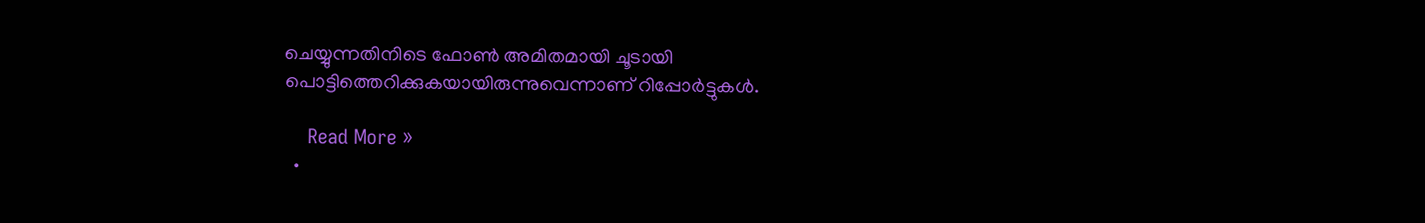ചെയ്യുന്നതിനിടെ ഫോണ്‍ അമിതമായി ചൂടായി പൊട്ടിത്തെറിക്കുകയായിരുന്നുവെന്നാണ് റിപ്പോര്‍ട്ടുകള്‍.

    Read More »
  •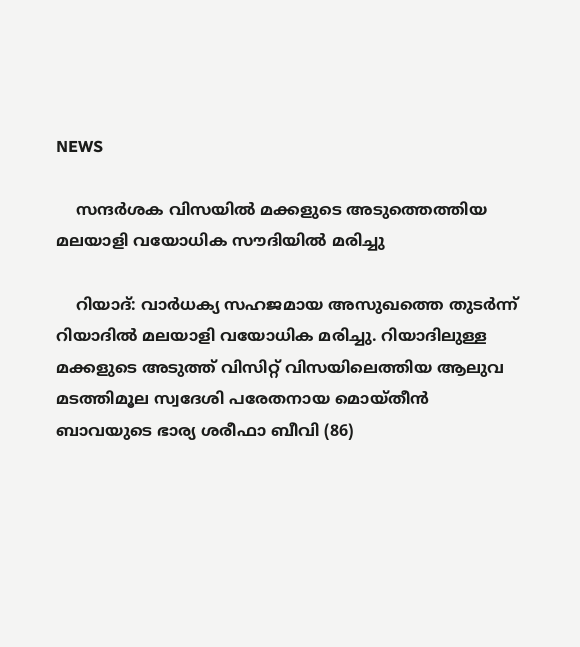NEWS

    സന്ദര്‍ശക വിസയില്‍ മക്കളുടെ അടുത്തെത്തിയ മലയാളി വയോധിക സൗദിയില്‍ മരിച്ചു

    റിയാദ്‌: വാർധക്യ സഹജമായ അസുഖത്തെ തുടർന്ന് റിയാദിൽ മലയാളി വയോധിക മരിച്ചു. റിയാദിലുള്ള മക്കളുടെ അടുത്ത് വിസിറ്റ് വിസയിലെത്തിയ ആലുവ മടത്തിമൂല സ്വദേശി പരേതനായ മൊയ്തീൻ ബാവയുടെ ഭാര്യ ശരീഫാ ബീവി (86)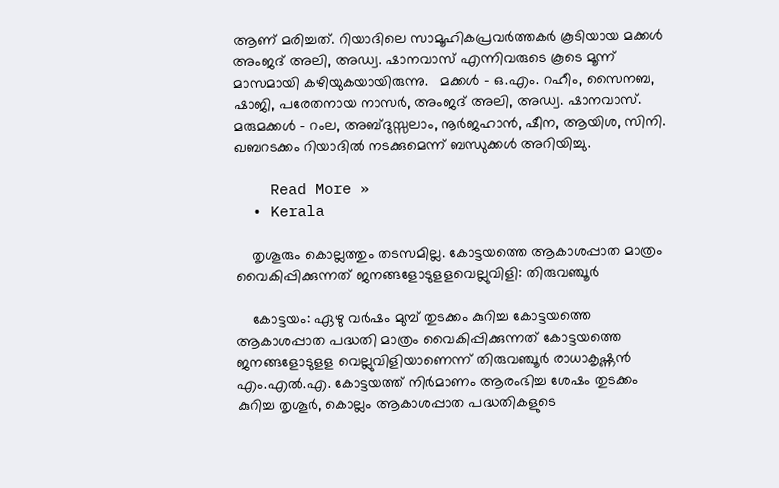ആണ് മരിച്ചത്. റിയാദിലെ സാമൂഹികപ്രവർത്തകർ കൂടിയായ മക്കൾ അംജദ് അലി, അഡ്വ. ഷാനവാസ് എന്നിവരുടെ കൂടെ മൂന്ന് മാസമായി കഴിയുകയായിരുന്നു.   മക്കൾ – ഒ.എം. റഹീം, സൈനബ, ഷാജി, പരേതനായ നാസർ, അംജദ് അലി, അഡ്വ. ഷാനവാസ്. മരുമക്കൾ – റംല, അബ്ദുസ്സലാം, നൂർജഹാൻ, ഷീന, ആയിശ, സിനി. ഖബറടക്കം റിയാദിൽ നടക്കുമെന്ന് ബന്ധുക്കൾ അറിയിച്ചു.

    Read More »
  • Kerala

    തൃശൂരും കൊല്ലത്തും തടസമില്ല. കോട്ടയത്തെ ആകാശപ്പാത മാത്രം വൈകിപ്പിക്കുന്നത് ജനങ്ങളോടുളളവെല്ലുവിളി: തിരുവഞ്ചൂർ

    കോട്ടയം: ഏഴു വര്‍ഷം മുമ്പ് തുടക്കം കുറിച്ച കോട്ടയത്തെ ആകാശപ്പാത പദ്ധതി മാത്രം വൈകിപ്പിക്കുന്നത് കോട്ടയത്തെ ജനങ്ങളോടുളള വെല്ലുവിളിയാണെന്ന് തിരുവഞ്ചൂര്‍ രാധാകൃഷ്ണന്‍ എം.എല്‍.എ. കോട്ടയത്ത് നിര്‍മാണം ആരംഭിച്ച ശേഷം തുടക്കം കുറിച്ച തൃശൂര്‍, കൊല്ലം ആകാശപ്പാത പദ്ധതികളുടെ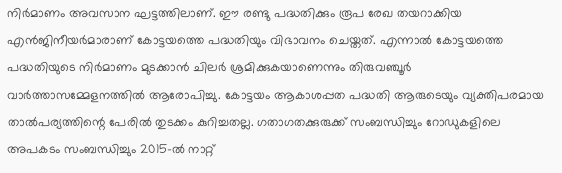നിര്‍മാണം അവസാന ഘട്ടത്തിലാണ്. ഈ രണ്ടു പദ്ധതിക്കും രൂപ രേഖ തയറാക്കിയ എന്‍ജിനീയര്‍മാരാണ് കോട്ടയത്തെ പദ്ധതിയും വിഭാവനം ചെയ്തത്. എന്നാല്‍ കോട്ടയത്തെ പദ്ധതിയുടെ നിര്‍മാണം മുടക്കാന്‍ ചിലര്‍ ശ്രമിക്കുകയാണെന്നും തിരുവഞ്ചൂര്‍ വാര്‍ത്താസമ്മേളനത്തില്‍ ആരോപിച്ചു. കോട്ടയം ആകാശപ്പത പദ്ധതി ആരുടെയും വ്യക്തിപരമായ താല്‍പര്യത്തിന്റെ പേരില്‍ തുടക്കം കുറിച്ചതല്ല. ഗതാഗതക്കുരുക്ക് സംബന്ധിച്ചും റോഡുകളിലെ അപകടം സംബന്ധിച്ചും 2015-ല്‍ നാറ്റ്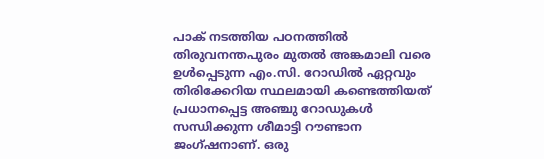പാക് നടത്തിയ പഠനത്തില്‍ തിരുവനന്തപുരം മുതല്‍ അങ്കമാലി വരെ ഉള്‍പ്പെടുന്ന എം.സി. റോഡില്‍ ഏറ്റവും തിരിക്കേറിയ സ്ഥലമായി കണ്ടെത്തിയത് പ്രധാനപ്പെട്ട അഞ്ചു റോഡുകള്‍ സന്ധിക്കുന്ന ശീമാട്ടി റൗണ്ടാന ജംഗ്ഷനാണ്. ഒരു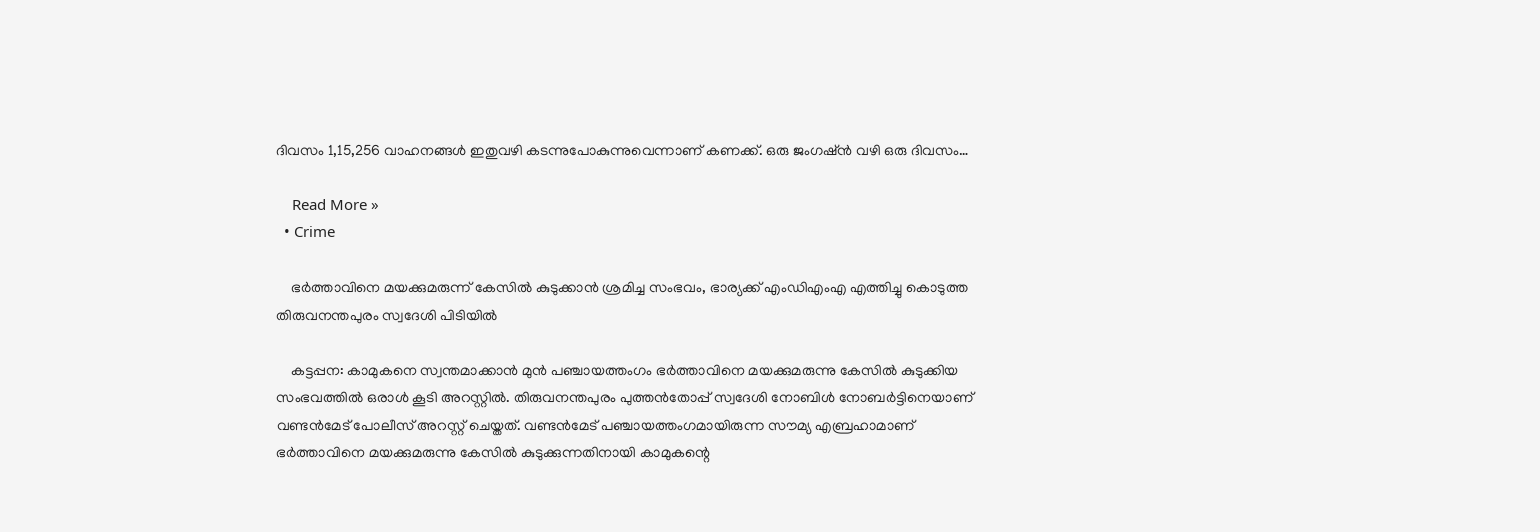ദിവസം 1,15,256 വാഹനങ്ങള്‍ ഇതുവഴി കടന്നുപോകുന്നുവെന്നാണ് കണക്ക്. ഒരു ജംഗഷ്ന്‍ വഴി ഒരു ദിവസം…

    Read More »
  • Crime

    ഭർത്താവിനെ മയക്കുമരുന്ന് കേസില്‍ കുടുക്കാന്‍ ശ്രമിച്ച സംഭവം, ഭാര്യക്ക്‌ എംഡിഎംഎ എത്തിച്ചു കൊടുത്ത തിരുവനന്തപുരം സ്വദേശി പിടിയിൽ

    കട്ടപ്പന: കാമുകനെ സ്വന്തമാക്കാന്‍ മുന്‍ പഞ്ചായത്തംഗം ഭര്‍ത്താവിനെ മയക്കുമരുന്നു കേസില്‍ കുടുക്കിയ സംഭവത്തില്‍ ഒരാള്‍ കൂടി അറസ്റ്റില്‍. തിരുവനന്തപുരം പുത്തന്‍തോപ്പ് സ്വദേശി നോബിള്‍ നോബര്‍ട്ടിനെയാണ് വണ്ടന്‍മേട് പോലീസ് അറസ്റ്റ് ചെയ്തത്. വണ്ടന്‍മേട് പഞ്ചായത്തംഗമായിരുന്ന സൗമ്യ എബ്രഹാമാണ് ഭര്‍ത്താവിനെ മയക്കുമരുന്നു കേസില്‍ കുടുക്കുന്നതിനായി കാമുകന്റെ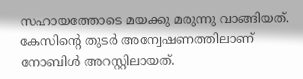സഹായത്തോടെ മയക്കു മരുന്നു വാങ്ങിയത്. കേസിന്റെ തുടര്‍ അന്വേഷണത്തിലാണ് നോബിള്‍ അറസ്റ്റിലായത്.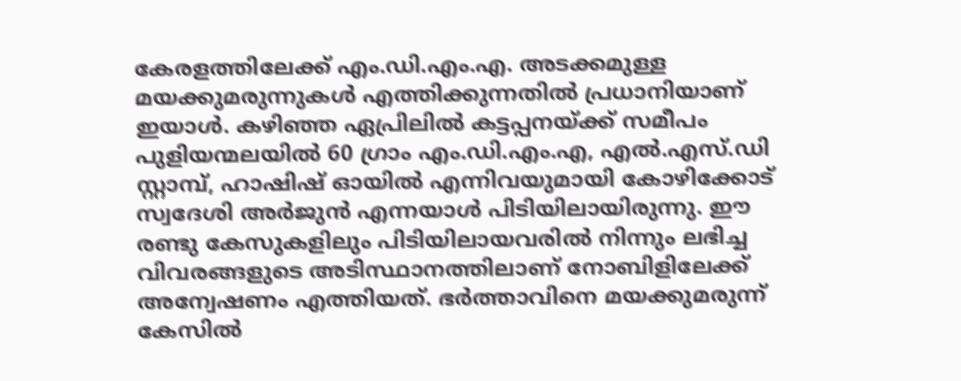കേരളത്തിലേക്ക് എം.ഡി.എം.എ. അടക്കമുള്ള മയക്കുമരുന്നുകള്‍ എത്തിക്കുന്നതില്‍ പ്രധാനിയാണ് ഇയാള്‍. കഴിഞ്ഞ ഏപ്രിലില്‍ കട്ടപ്പനയ്ക്ക് സമീപം പുളിയന്മലയില്‍ 60 ഗ്രാം എം.ഡി.എം.എ, എല്‍.എസ്.ഡി സ്റ്റാമ്പ്, ഹാഷിഷ് ഓയില്‍ എന്നിവയുമായി കോഴിക്കോട് സ്വദേശി അര്‍ജുന്‍ എന്നയാള്‍ പിടിയിലായിരുന്നു. ഈ രണ്ടു കേസുകളിലും പിടിയിലായവരില്‍ നിന്നും ലഭിച്ച വിവരങ്ങളുടെ അടിസ്ഥാനത്തിലാണ് നോബിളിലേക്ക് അന്വേഷണം എത്തിയത്. ഭര്‍ത്താവിനെ മയക്കുമരുന്ന് കേസില്‍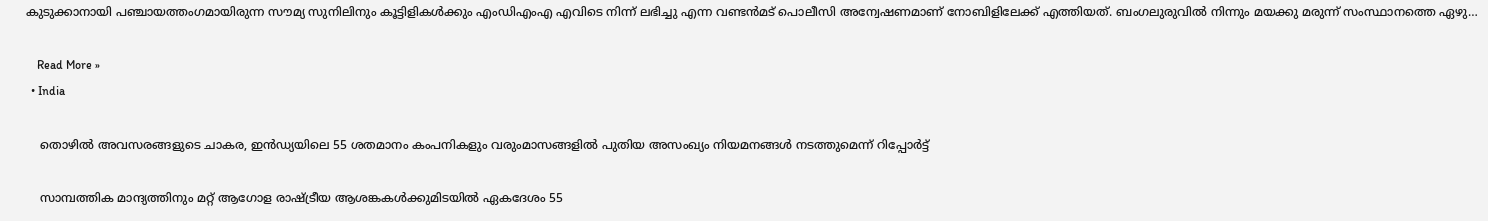കുടുക്കാനായി പഞ്ചായത്തംഗമായിരുന്ന സൗമ്യ സുനിലിനും കൂട്ടിളികള്‍ക്കും എംഡിഎംഎ എവിടെ നിന്ന് ലഭിച്ചു എന്ന വണ്ടന്‍മട് പൊലീസി അന്വേഷണമാണ് നോബിളിലേക്ക് എത്തിയത്. ബംഗലുരുവില്‍ നിന്നും മയക്കു മരുന്ന് സംസ്ഥാനത്തെ ഏഴു…

    Read More »
  • India

    തൊഴിൽ അവസരങ്ങളുടെ ചാകര, ഇൻഡ്യയിലെ 55 ശതമാനം കംപനികളും വരുംമാസങ്ങളിൽ പുതിയ അസംഖ്യം നിയമനങ്ങൾ നടത്തുമെന്ന് റിപ്പോർട്ട്

    സാമ്പത്തിക മാന്ദ്യത്തിനും മറ്റ് ആഗോള രാഷ്ട്രീയ ആശങ്കകൾക്കുമിടയിൽ ഏകദേശം 55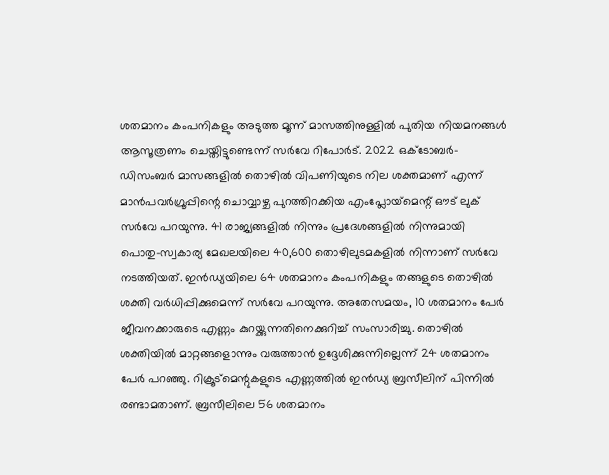ശതമാനം കംപനികളും അടുത്ത മൂന്ന് മാസത്തിനുള്ളിൽ പുതിയ നിയമനങ്ങൾ ആസൂത്രണം ചെയ്തിട്ടുണ്ടെന്ന് സർവേ റിപോർട്. 2022 ഒക്‌ടോബർ-ഡിസംബർ മാസങ്ങളിൽ തൊഴിൽ വിപണിയുടെ നില ശക്തമാണ് എന്ന് മാൻപവർഗ്രൂപ്പിന്റെ ചൊവ്വാഴ്ച പുറത്തിറക്കിയ എംപ്ലോയ്‌മെന്റ് ഔട് ലുക് സർവേ പറയുന്നു. 41 രാജ്യങ്ങളിൽ നിന്നും പ്രദേശങ്ങളിൽ നിന്നുമായി പൊതു-സ്വകാര്യ മേഖലയിലെ 40,600 തൊഴിലുടമകളിൽ നിന്നാണ് സർവേ നടത്തിയത്. ഇൻഡ്യയിലെ 64 ശതമാനം കംപനികളും തങ്ങളുടെ തൊഴിൽ ശക്തി വർധിപ്പിക്കുമെന്ന് സർവേ പറയുന്നു. അതേസമയം, 10 ശതമാനം പേർ ജീവനക്കാരുടെ എണ്ണം കുറയ്ക്കുന്നതിനെക്കുറിച്ച് സംസാരിച്ചു. തൊഴിൽ ശക്തിയിൽ മാറ്റങ്ങളൊന്നും വരുത്താൻ ഉദ്ദേശിക്കുന്നില്ലെന്ന് 24 ശതമാനം പേർ പറഞ്ഞു. റിക്രൂട്മെന്റുകളുടെ എണ്ണത്തിൽ ഇൻഡ്യ ബ്രസീലിന് പിന്നിൽ രണ്ടാമതാണ്. ബ്രസീലിലെ 56 ശതമാനം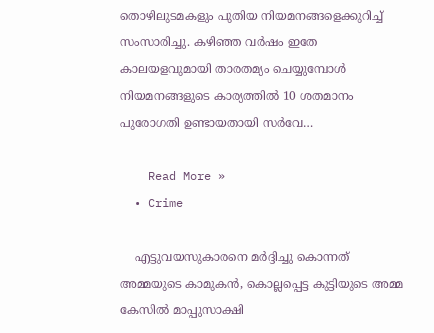തൊഴിലുടമകളും പുതിയ നിയമനങ്ങളെക്കുറിച്ച് സംസാരിച്ചു. കഴിഞ്ഞ വർഷം ഇതേ കാലയളവുമായി താരതമ്യം ചെയ്യുമ്പോൾ നിയമനങ്ങളുടെ കാര്യത്തിൽ 10 ശതമാനം പുരോഗതി ഉണ്ടായതായി സർവേ…

    Read More »
  • Crime

    എട്ടുവയസുകാരനെ മര്‍ദ്ദിച്ചു കൊന്നത് അമ്മയുടെ കാമുകന്‍, കൊല്ലപ്പെട്ട കുട്ടിയുടെ അമ്മ കേസില്‍ മാപ്പുസാക്ഷി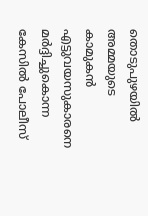തൊടുപുഴയില്‍ അമ്മയുടെ കാമുകന്‍ എട്ടുവയസുകാരനെ മര്‍ദ്ദിച്ചുകൊന്ന കേസില്‍ പോലീസ്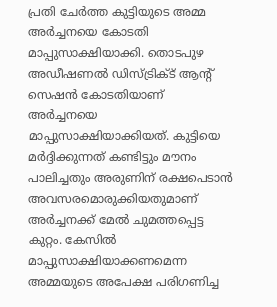പ്രതി ചേര്‍ത്ത കുട്ടിയുടെ അമ്മ അര്‍ച്ചനയെ കോടതി മാപ്പുസാക്ഷിയാക്കി. തൊടപുഴ അഡീഷണല്‍ ഡിസ്ട്രിക്ട് ആന്റ് സെഷന്‍ കോടതിയാണ് അര്‍ച്ചനയെ മാപ്പുസാക്ഷിയാക്കിയത്. കുട്ടിയെ മര്‍ദ്ദിക്കുന്നത് കണ്ടിട്ടും മൗനം പാലിച്ചതും അരുണിന് രക്ഷപെടാന്‍ അവസരമൊരുക്കിയതുമാണ് അര്‍ച്ചനക്ക് മേല്‍ ചുമത്തപ്പെട്ട കുറ്റം. കേസില്‍ മാപ്പുസാക്ഷിയാക്കണമെന്ന അമ്മയുടെ അപേക്ഷ പരിഗണിച്ച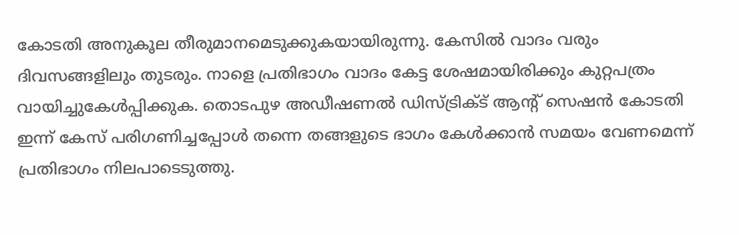കോടതി അനുകൂല തീരുമാനമെടുക്കുകയായിരുന്നു. കേസില്‍ വാദം വരും ദിവസങ്ങളിലും തുടരും. നാളെ പ്രതിഭാഗം വാദം കേട്ട ശേഷമായിരിക്കും കുറ്റപത്രം വായിച്ചുകേള്‍പ്പിക്കുക. തൊടപുഴ അഡീഷണല്‍ ഡിസ്ട്രിക്ട് ആന്റ് സെഷന്‍ കോടതി ഇന്ന് കേസ് പരിഗണിച്ചപ്പോള്‍ തന്നെ തങ്ങളുടെ ഭാഗം കേള്‍ക്കാന്‍ സമയം വേണമെന്ന് പ്രതിഭാഗം നിലപാടെടുത്തു.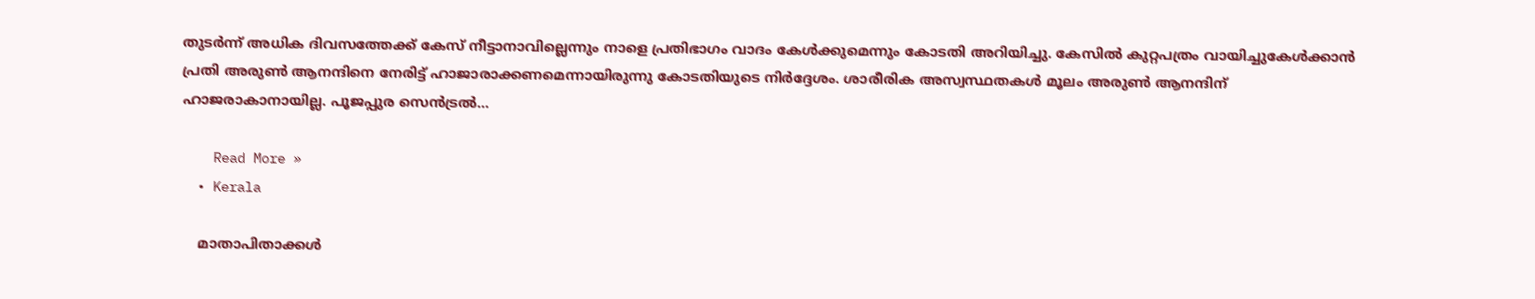തുടര്‍ന്ന് അധിക ദിവസത്തേക്ക് കേസ് നീട്ടാനാവില്ലെന്നും നാളെ പ്രതിഭാഗം വാദം കേള്‍ക്കുമെന്നും കോടതി അറിയിച്ചു. കേസില്‍ കുറ്റപത്രം വായിച്ചുകേള്‍ക്കാന്‍ പ്രതി അരുണ്‍ ആനന്ദിനെ നേരിട്ട് ഹാജാരാക്കണമെന്നായിരുന്നു കോടതിയുടെ നിര്‍ദ്ദേശം. ശാരീരിക അസ്വസ്ഥതകള്‍ മൂലം അരുണ്‍ ആനന്ദിന് ഹാജരാകാനായില്ല. പൂജപ്പുര സെന്‍ട്രല്‍…

    Read More »
  • Kerala

    മാതാപിതാക്കള്‍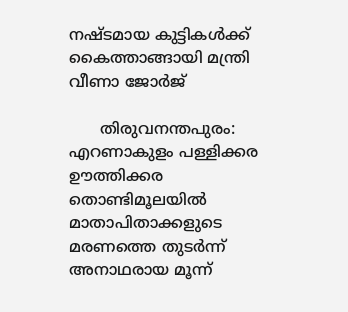നഷ്ടമായ കുട്ടികള്‍ക്ക് കൈത്താങ്ങായി മന്ത്രി വീണാ ജോര്‍ജ്

      തിരുവനന്തപുരം: എറണാകുളം പള്ളിക്കര ഊത്തിക്കര തൊണ്ടിമൂലയില്‍ മാതാപിതാക്കളുടെ മരണത്തെ തുടര്‍ന്ന് അനാഥരായ മൂന്ന്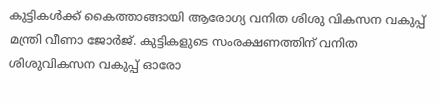കുട്ടികള്‍ക്ക് കൈത്താങ്ങായി ആരോഗ്യ വനിത ശിശു വികസന വകുപ്പ് മന്ത്രി വീണാ ജോര്‍ജ്. കുട്ടികളുടെ സംരക്ഷണത്തിന് വനിത ശിശുവികസന വകുപ്പ് ഓരോ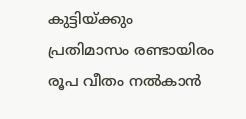കുട്ടിയ്ക്കും പ്രതിമാസം രണ്ടായിരം രൂപ വീതം നല്‍കാന്‍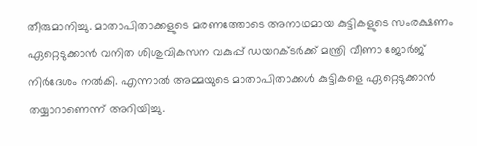തീരുമാനിച്ചു. മാതാപിതാക്കളുടെ മരണത്തോടെ അനാഥമായ കുട്ടികളുടെ സംരക്ഷണം ഏറ്റെടുക്കാന്‍ വനിത ശിശുവികസന വകുപ്പ് ഡയറക്ടര്‍ക്ക് മന്ത്രി വീണാ ജോര്‍ജ് നിര്‍ദേശം നല്‍കി. എന്നാല്‍ അമ്മയുടെ മാതാപിതാക്കള്‍ കുട്ടികളെ ഏറ്റെടുക്കാന്‍ തയ്യാറാണെന്ന് അറിയിച്ചു.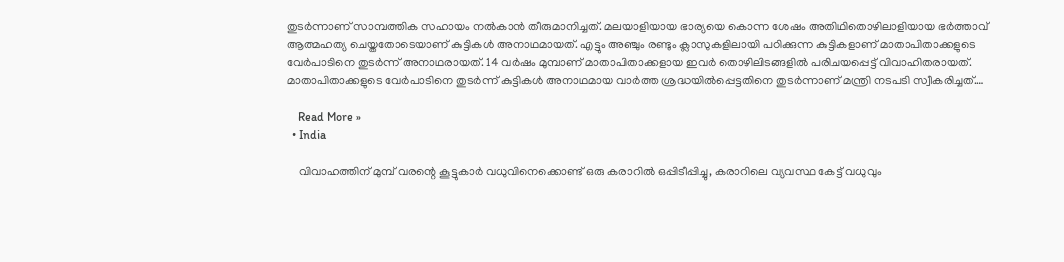തുടര്‍ന്നാണ് സാമ്പത്തിക സഹായം നല്‍കാന്‍ തീരുമാനിച്ചത്. മലയാളിയായ ഭാര്യയെ കൊന്ന ശേഷം അതിഥിതൊഴിലാളിയായ ഭര്‍ത്താവ് ആത്മഹത്യ ചെയ്തതോടെയാണ് കുട്ടികള്‍ അനാഥമായത്. എട്ടും അഞ്ചും രണ്ടും ക്ലാസുകളിലായി പഠിക്കുന്ന കുട്ടികളാണ് മാതാപിതാക്കളുടെ വേര്‍പാടിനെ തുടര്‍ന്ന് അനാഥരായത്. 14 വര്‍ഷം മുമ്പാണ് മാതാപിതാക്കളായ ഇവര്‍ തൊഴിലിടങ്ങളില്‍ പരിചയപ്പെട്ട് വിവാഹിതരായത്. മാതാപിതാക്കളുടെ വേര്‍പാടിനെ തുടര്‍ന്ന് കുട്ടികള്‍ അനാഥമായ വാര്‍ത്ത ശ്രദ്ധയില്‍പ്പെട്ടതിനെ തുടര്‍ന്നാണ് മന്ത്രി നടപടി സ്വീകരിച്ചത്.…

    Read More »
  • India

    വിവാഹത്തിന് മുമ്പ് വരന്റെ കൂട്ടുകാർ വധുവിനെക്കൊണ്ട് ഒരു കരാറില്‍ ഒപ്പിടീപ്പിച്ചു, കരാറിലെ വ്യവസ്ഥ കേട്ട് വധുവും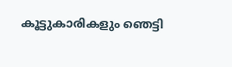കൂട്ടുകാരികളും ഞെട്ടി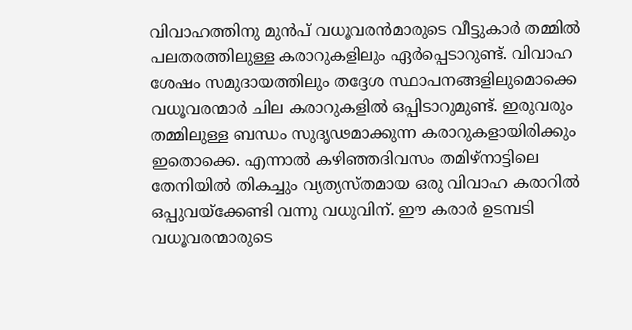വിവാഹത്തിനു മുന്‍പ് വധൂവരന്‍മാരുടെ വീട്ടുകാര്‍ തമ്മില്‍ പലതരത്തിലുള്ള കരാറുകളിലും ഏർപ്പെടാറുണ്ട്. വിവാഹ ശേഷം സമുദായത്തിലും തദ്ദേശ സ്ഥാപനങ്ങളിലുമൊക്കെ വധൂവരന്മാർ ചില കരാറുകളിൽ ഒപ്പിടാറുമുണ്ട്. ഇരുവരും തമ്മിലുള്ള ബന്ധം സുദൃഢമാക്കുന്ന കരാറുകളായിരിക്കും ഇതൊക്കെ. എന്നാല്‍ കഴിഞ്ഞദിവസം തമിഴ്‌നാട്ടിലെ തേനിയില്‍ തികച്ചും വ്യത്യസ്തമായ ഒരു വിവാഹ കരാറിൽ ഒപ്പുവയ്ക്കേണ്ടി വന്നു വധുവിന്. ഈ കരാര്‍ ഉടമ്പടി വധൂവരന്മാരുടെ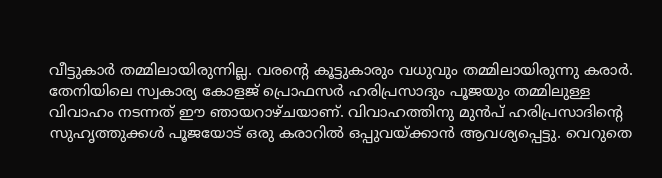വീട്ടുകാര്‍ തമ്മിലായിരുന്നില്ല. വരന്റെ കൂട്ടുകാരും വധുവും തമ്മിലായിരുന്നു കരാർ. തേനിയിലെ സ്വകാര്യ കോളജ് പ്രൊഫസര്‍ ഹരിപ്രസാദും പൂജയും തമ്മിലുള്ള വിവാഹം നടന്നത് ഈ ഞായറാഴ്ചയാണ്. വിവാഹത്തിനു മുന്‍പ് ഹരിപ്രസാദിന്റെ സുഹൃത്തുക്കള്‍ പൂജയോട് ഒരു കരാറില്‍ ഒപ്പുവയ്ക്കാന്‍ ആവശ്യപ്പെട്ടു. വെറുതെ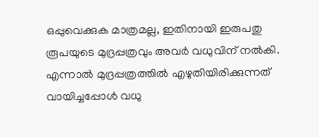ഒപ്പുവെക്കുക മാത്രമല്ല, ഇതിനായി ഇരുപതു രൂപയുടെ മുദ്രപ്പത്രവും അവര്‍ വധുവിന് നല്‍കി. എന്നാല്‍ മുദ്രപ്പത്രത്തില്‍ എഴുതിയിരിക്കുന്നത് വായിച്ചപ്പോള്‍ വധു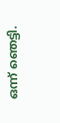ഒന്ന് ഞെട്ടി.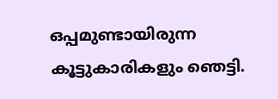ഒപ്പമുണ്ടായിരുന്ന കൂട്ടുകാരികളും ഞെട്ടി.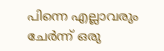പിന്നെ എല്ലാവരും ചേർന്ന് ഒരു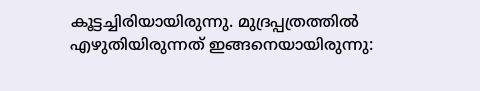കൂട്ടച്ചിരിയായിരുന്നു. മുദ്രപ്പത്രത്തില്‍ എഴുതിയിരുന്നത് ഇങ്ങനെയായിരുന്നു: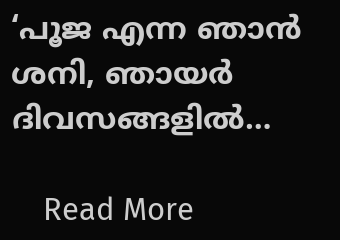‘പൂജ എന്ന ഞാന്‍ ശനി, ഞായര്‍ ദിവസങ്ങളില്‍…

    Read More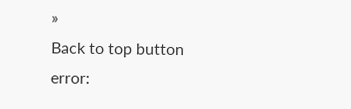»
Back to top button
error: